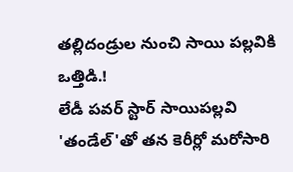తల్లిదండ్రుల నుంచి సాయి పల్లవికి ఒత్తిడి.!
లేడీ పవర్ స్టార్ సాయిపల్లవి 'తండేల్'తో తన కెరీర్లో మరోసారి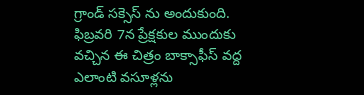గ్రాండ్ సక్సెస్ ను అందుకుంది. ఫిబ్రవరి 7న ప్రేక్షకుల ముందుకు వచ్చిన ఈ చిత్రం బాక్సాఫీస్ వద్ద ఎలాంటి వసూళ్లను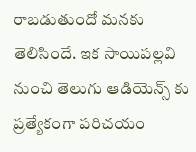రాబడుతుందో మనకు తెలిసిందే. ఇక సాయిపల్లవి నుంచి తెలుగు ఆడియెన్స్ కు ప్రత్యేకంగా పరిచయం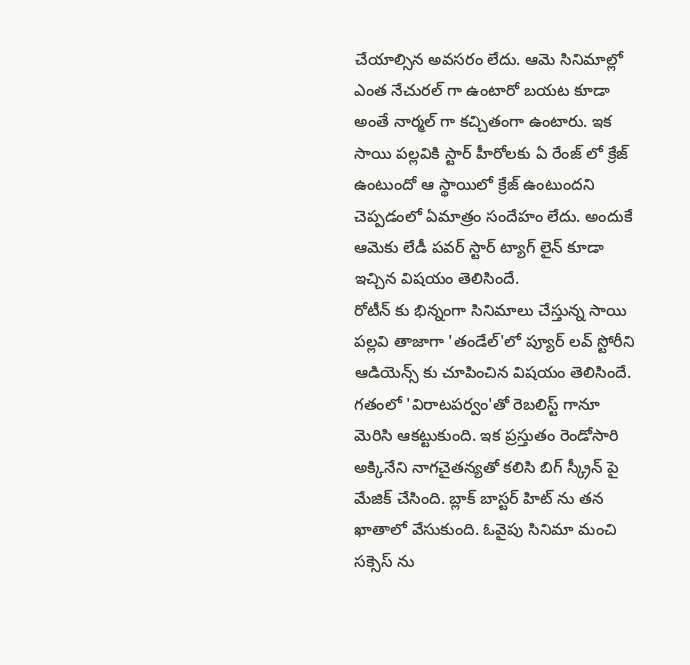చేయాల్సిన అవసరం లేదు. ఆమె సినిమాల్లో ఎంత నేచురల్ గా ఉంటారో బయట కూడా అంతే నార్మల్ గా కచ్చితంగా ఉంటారు. ఇక సాయి పల్లవికి స్టార్ హీరోలకు ఏ రేంజ్ లో క్రేజ్ ఉంటుందో ఆ స్థాయిలో క్రేజ్ ఉంటుందని చెప్పడంలో ఏమాత్రం సందేహం లేదు. అందుకే ఆమెకు లేడీ పవర్ స్టార్ ట్యాగ్ లైన్ కూడా ఇచ్చిన విషయం తెలిసిందే.
రోటీన్ కు భిన్నంగా సినిమాలు చేస్తున్న సాయి పల్లవి తాజాగా 'తండేల్'లో ప్యూర్ లవ్ స్టోరీని ఆడియెన్స్ కు చూపించిన విషయం తెలిసిందే. గతంలో 'విరాటపర్వం'తో రెబలిస్ట్ గానూ మెరిసి ఆకట్టుకుంది. ఇక ప్రస్తుతం రెండోసారి అక్కినేని నాగచైతన్యతో కలిసి బిగ్ స్క్రీన్ పై మేజిక్ చేసింది. బ్లాక్ బాస్టర్ హిట్ ను తన ఖాతాలో వేసుకుంది. ఓవైపు సినిమా మంచి సక్సెస్ ను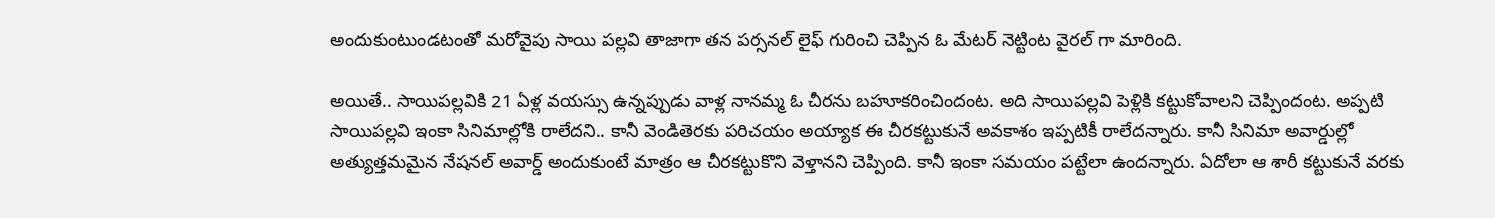అందుకుంటుండటంతో మరోవైపు సాయి పల్లవి తాజాగా తన పర్సనల్ లైఫ్ గురించి చెప్పిన ఓ మేటర్ నెట్టింట వైరల్ గా మారింది.

అయితే.. సాయిపల్లవికి 21 ఏళ్ల వయస్సు ఉన్నప్పుడు వాళ్ల నానమ్మ ఓ చీరను బహూకరించిందంట. అది సాయిపల్లవి పెళ్లికి కట్టుకోవాలని చెప్పిందంట. అప్పటి సాయిపల్లవి ఇంకా సినిమాల్లోకి రాలేదని.. కానీ వెండితెరకు పరిచయం అయ్యాక ఈ చీరకట్టుకునే అవకాశం ఇప్పటికీ రాలేదన్నారు. కానీ సినిమా అవార్డుల్లో అత్యుత్తమమైన నేషనల్ అవార్డ్ అందుకుంటే మాత్రం ఆ చీరకట్టుకొని వెళ్తానని చెప్పింది. కానీ ఇంకా సమయం పట్టేలా ఉందన్నారు. ఏదోలా ఆ శారీ కట్టుకునే వరకు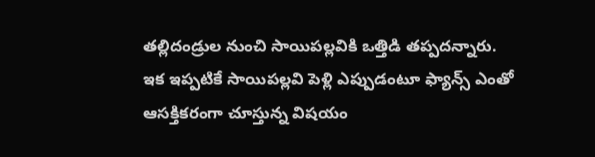తల్లిదండ్రుల నుంచి సాయిపల్లవికి ఒత్తిడి తప్పదన్నారు.
ఇక ఇప్పటికే సాయిపల్లవి పెళ్లి ఎప్పుడంటూ ఫ్యాన్స్ ఎంతో ఆసక్తికరంగా చూస్తున్న విషయం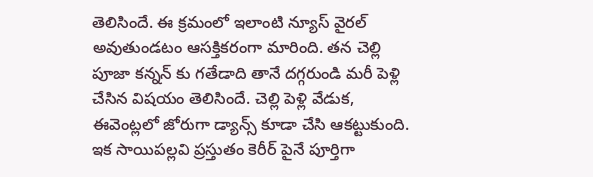తెలిసిందే. ఈ క్రమంలో ఇలాంటి న్యూస్ వైరల్ అవుతుండటం ఆసక్తికరంగా మారింది. తన చెల్లి పూజా కన్నన్ కు గతేడాది తానే దగ్గరుండి మరీ పెళ్లి చేసిన విషయం తెలిసిందే. చెల్లి పెళ్లి వేడుక, ఈవెంట్లలో జోరుగా డ్యాన్స్ కూడా చేసి ఆకట్టుకుంది. ఇక సాయిపల్లవి ప్రస్తుతం కెరీర్ పైనే పూర్తిగా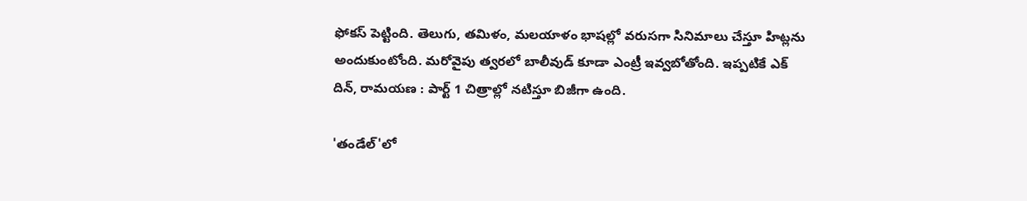ఫోకస్ పెట్టింది. తెలుగు, తమిళం, మలయాళం భాషల్లో వరుసగా సినిమాలు చేస్తూ హిట్లను అందుకుంటోంది. మరోవైపు త్వరలో బాలీవుడ్ కూడా ఎంట్రీ ఇవ్వబోతోంది. ఇప్పటికే ఎక్ దిన్, రామయణ : పార్ట్ 1 చిత్రాల్లో నటిస్తూ బిజీగా ఉంది.

'తండేల్'లో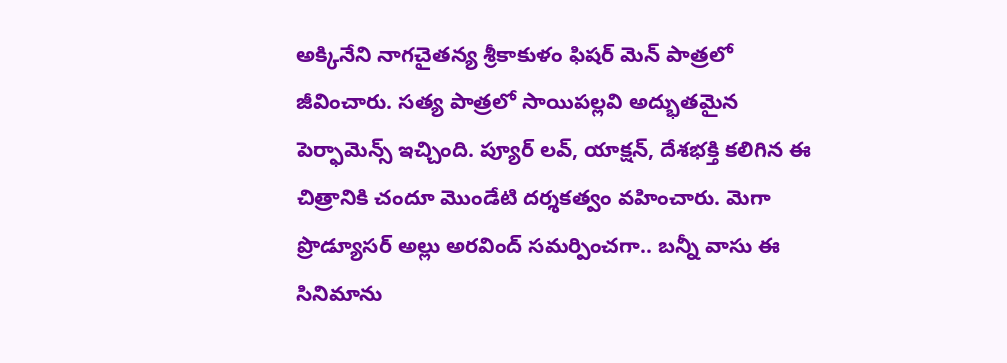అక్కినేని నాగచైతన్య శ్రీకాకుళం ఫిషర్ మెన్ పాత్రలో జీవించారు. సత్య పాత్రలో సాయిపల్లవి అద్భుతమైన పెర్ఫామెన్స్ ఇచ్చింది. ప్యూర్ లవ్, యాక్షన్, దేశభక్తి కలిగిన ఈ చిత్రానికి చందూ మొండేటి దర్శకత్వం వహించారు. మెగా ప్రొడ్యూసర్ అల్లు అరవింద్ సమర్పించగా.. బన్నీ వాసు ఈ సినిమాను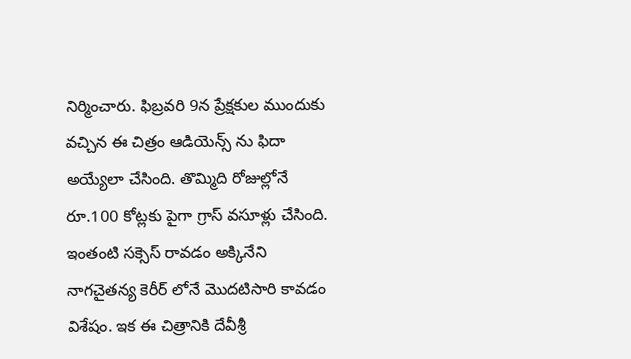నిర్మించారు. ఫిబ్రవరి 9న ప్రేక్షకుల ముందుకు వచ్చిన ఈ చిత్రం ఆడియెన్స్ ను ఫిదా అయ్యేలా చేసింది. తొమ్మిది రోజుల్లోనే రూ.100 కోట్లకు పైగా గ్రాస్ వసూళ్లు చేసింది. ఇంతంటి సక్సెస్ రావడం అక్కినేని నాగచైతన్య కెరీర్ లోనే మొదటిసారి కావడం విశేషం. ఇక ఈ చిత్రానికి దేవీశ్రీ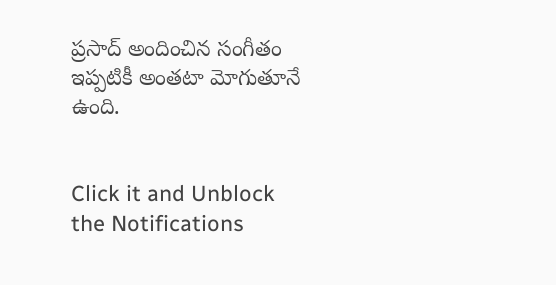ప్రసాద్ అందించిన సంగీతం ఇప్పటికీ అంతటా మోగుతూనే ఉంది.


Click it and Unblock the Notifications